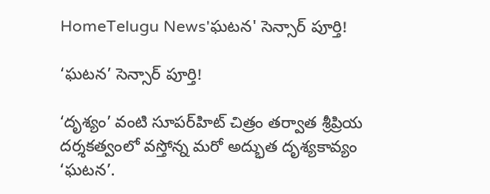HomeTelugu News'ఘటన' సెన్సార్ పూర్తి!

‘ఘటన’ సెన్సార్ పూర్తి!

‘దృశ్యం’ వంటి సూపర్‌హిట్‌ చిత్రం తర్వాత శ్రీప్రియ దర్శకత్వంలో వస్తోన్న మరో అద్భుత దృశ్యకావ్యం ‘ఘటన’.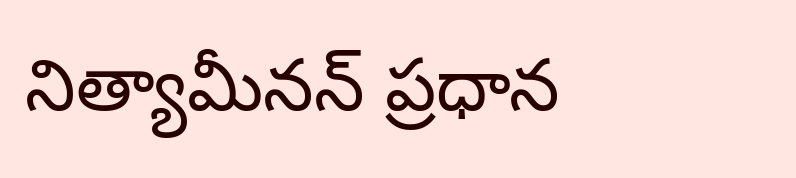నిత్యామీనన్‌ ప్రధాన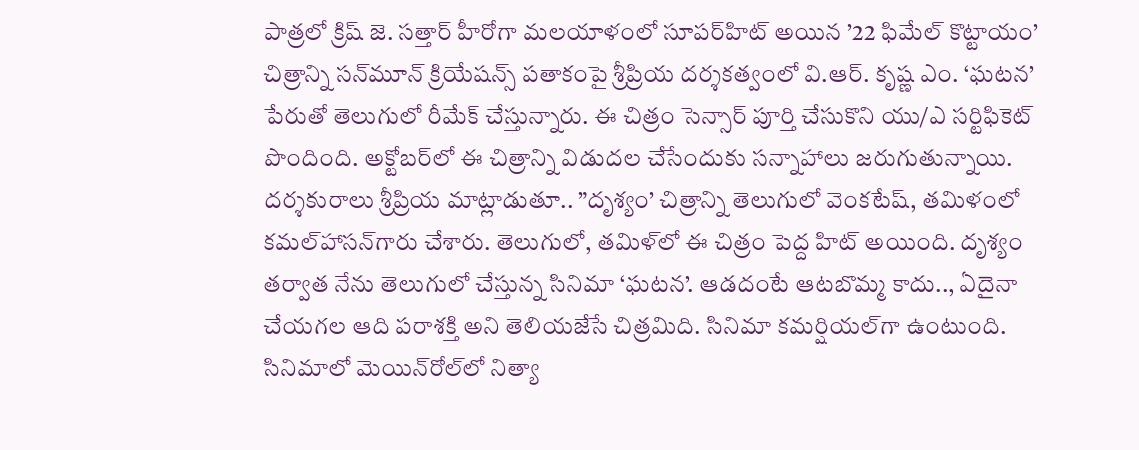పాత్రలో క్రిష్‌ జె. సత్తార్‌ హీరోగా మలయాళంలో సూపర్‌హిట్‌ అయిన ’22 ఫిమేల్‌ కొట్టాయం’ చిత్రాన్ని సన్‌మూన్‌ క్రియేషన్స్‌ పతాకంపై శ్రీప్రియ దర్శకత్వంలో వి.ఆర్‌. కృష్ణ ఎం. ‘ఘటన’ పేరుతో తెలుగులో రీమేక్‌ చేస్తున్నారు. ఈ చిత్రం సెన్సార్‌ పూర్తి చేసుకొని యు/ఎ సర్టిఫికెట్‌ పొందింది. అక్టోబర్‌లో ఈ చిత్రాన్ని విడుదల చేసేందుకు సన్నాహాలు జరుగుతున్నాయి.
దర్శకురాలు శ్రీప్రియ మాట్లాడుతూ.. ”దృశ్యం’ చిత్రాన్ని తెలుగులో వెంకటేష్‌, తమిళంలో కమల్‌హాసన్‌గారు చేశారు. తెలుగులో, తమిళ్‌లో ఈ చిత్రం పెద్ద హిట్‌ అయింది. దృశ్యం తర్వాత నేను తెలుగులో చేస్తున్న సినిమా ‘ఘటన’. ఆడదంటే ఆటబొమ్మ కాదు.., ఏదైనా చేయగల ఆది పరాశక్తి అని తెలియజేసే చిత్రమిది. సినిమా కమర్షియల్‌గా ఉంటుంది. సినిమాలో మెయిన్‌రోల్‌లో నిత్యా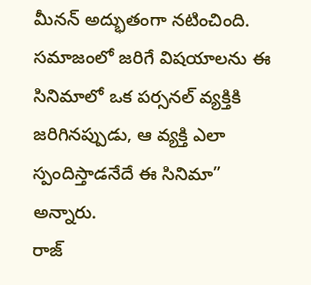మీనన్‌ అద్భుతంగా నటించింది. సమాజంలో జరిగే విషయాలను ఈ సినిమాలో ఒక పర్సనల్‌ వ్యక్తికి జరిగినప్పుడు, ఆ వ్యక్తి ఎలా స్పందిస్తాడనేదే ఈ సినిమా” అన్నారు.
రాజ్‌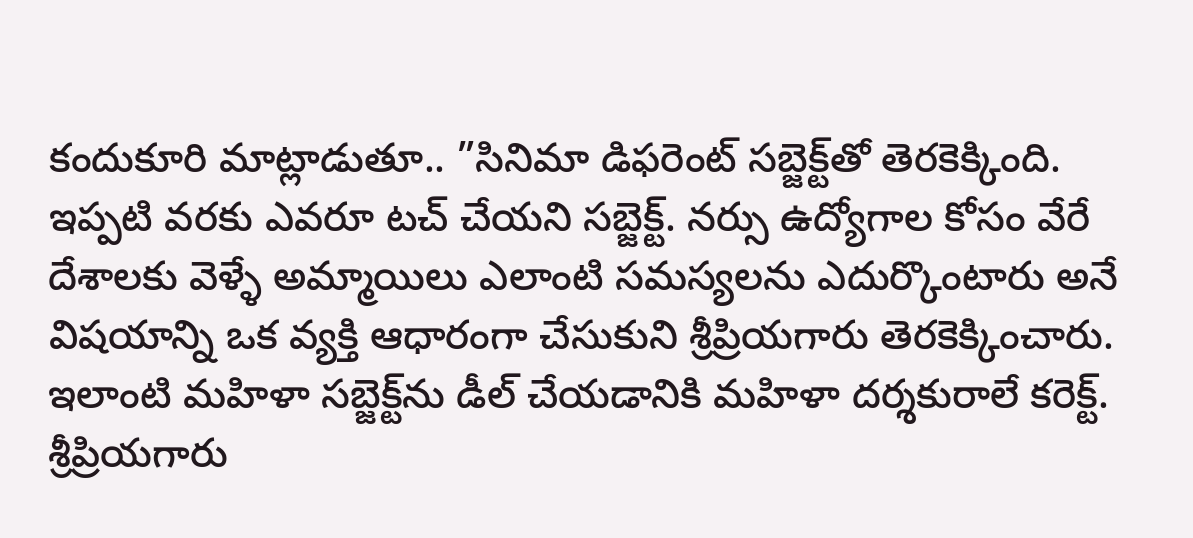కందుకూరి మాట్లాడుతూ.. ”సినిమా డిఫరెంట్‌ సబ్జెక్ట్‌తో తెరకెక్కింది. ఇప్పటి వరకు ఎవరూ టచ్‌ చేయని సబ్జెక్ట్‌. నర్సు ఉద్యోగాల కోసం వేరే దేశాలకు వెళ్ళే అమ్మాయిలు ఎలాంటి సమస్యలను ఎదుర్కొంటారు అనే విషయాన్ని ఒక వ్యక్తి ఆధారంగా చేసుకుని శ్రీప్రియగారు తెరకెక్కించారు. ఇలాంటి మహిళా సబ్జెక్ట్‌ను డీల్‌ చేయడానికి మహిళా దర్శకురాలే కరెక్ట్‌. శ్రీప్రియగారు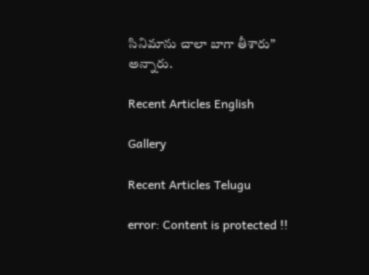సినిమాను చాలా బాగా తీశారు” అన్నారు.

Recent Articles English

Gallery

Recent Articles Telugu

error: Content is protected !!